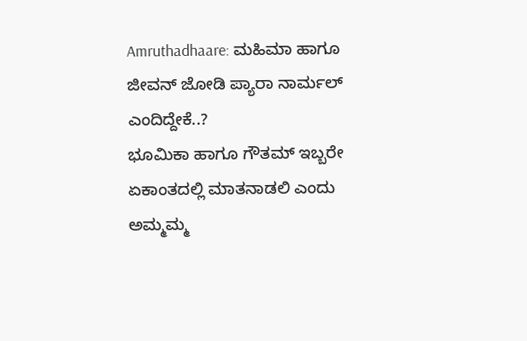Amruthadhaare: ಮಹಿಮಾ ಹಾಗೂ ಜೀವನ್ ಜೋಡಿ ಪ್ಯಾರಾ ನಾರ್ಮಲ್ ಎಂದಿದ್ದೇಕೆ..?
ಭೂಮಿಕಾ ಹಾಗೂ ಗೌತಮ್ ಇಬ್ಬರೇ ಏಕಾಂತದಲ್ಲಿ ಮಾತನಾಡಲಿ ಎಂದು ಅಮ್ಮಮ್ಮ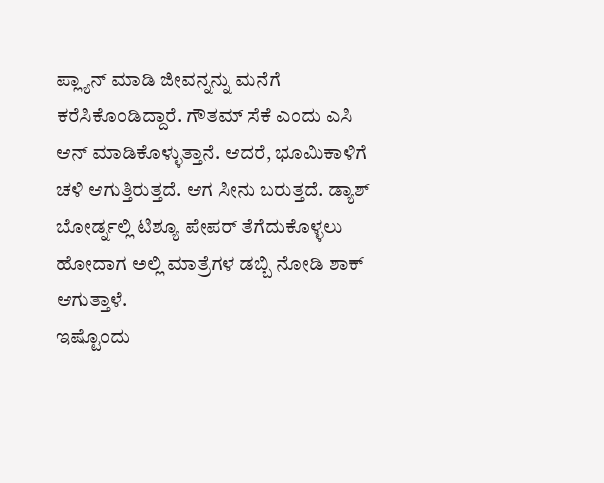ಪ್ಲ್ಯಾನ್ ಮಾಡಿ ಜೀವನ್ನನ್ನು ಮನೆಗೆ ಕರೆಸಿಕೊಂಡಿದ್ದಾರೆ. ಗೌತಮ್ ಸೆಕೆ ಎಂದು ಎಸಿ ಆನ್ ಮಾಡಿಕೊಳ್ಳುತ್ತಾನೆ. ಆದರೆ, ಭೂಮಿಕಾಳಿಗೆ ಚಳಿ ಆಗುತ್ತಿರುತ್ತದೆ. ಆಗ ಸೀನು ಬರುತ್ತದೆ. ಡ್ಯಾಶ್ ಬೋರ್ಡ್ನಲ್ಲಿ ಟಿಶ್ಯೂ ಪೇಪರ್ ತೆಗೆದುಕೊಳ್ಳಲು ಹೋದಾಗ ಅಲ್ಲಿ ಮಾತ್ರೆಗಳ ಡಬ್ಬಿ ನೋಡಿ ಶಾಕ್ ಆಗುತ್ತಾಳೆ.
ಇಷ್ಟೊಂದು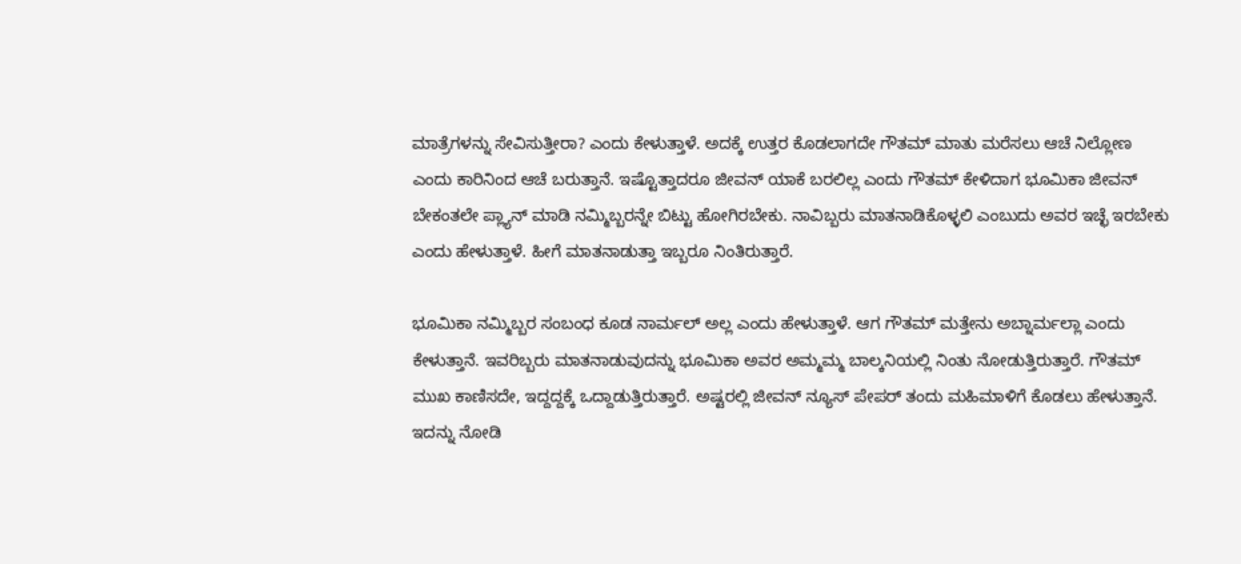ಮಾತ್ರೆಗಳನ್ನು ಸೇವಿಸುತ್ತೀರಾ? ಎಂದು ಕೇಳುತ್ತಾಳೆ. ಅದಕ್ಕೆ ಉತ್ತರ ಕೊಡಲಾಗದೇ ಗೌತಮ್ ಮಾತು ಮರೆಸಲು ಆಚೆ ನಿಲ್ಲೋಣ ಎಂದು ಕಾರಿನಿಂದ ಆಚೆ ಬರುತ್ತಾನೆ. ಇಷ್ಟೊತ್ತಾದರೂ ಜೀವನ್ ಯಾಕೆ ಬರಲಿಲ್ಲ ಎಂದು ಗೌತಮ್ ಕೇಳಿದಾಗ ಭೂಮಿಕಾ ಜೀವನ್ ಬೇಕಂತಲೇ ಪ್ಲ್ಯಾನ್ ಮಾಡಿ ನಮ್ಮಿಬ್ಬರನ್ನೇ ಬಿಟ್ಟು ಹೋಗಿರಬೇಕು. ನಾವಿಬ್ಬರು ಮಾತನಾಡಿಕೊಳ್ಳಲಿ ಎಂಬುದು ಅವರ ಇಚ್ಛೆ ಇರಬೇಕು ಎಂದು ಹೇಳುತ್ತಾಳೆ. ಹೀಗೆ ಮಾತನಾಡುತ್ತಾ ಇಬ್ಬರೂ ನಿಂತಿರುತ್ತಾರೆ.

ಭೂಮಿಕಾ ನಮ್ಮಿಬ್ಬರ ಸಂಬಂಧ ಕೂಡ ನಾರ್ಮಲ್ ಅಲ್ಲ ಎಂದು ಹೇಳುತ್ತಾಳೆ. ಆಗ ಗೌತಮ್ ಮತ್ತೇನು ಅಬ್ನಾರ್ಮಲ್ಲಾ ಎಂದು ಕೇಳುತ್ತಾನೆ. ಇವರಿಬ್ಬರು ಮಾತನಾಡುವುದನ್ನು ಭೂಮಿಕಾ ಅವರ ಅಮ್ಮಮ್ಮ ಬಾಲ್ಕನಿಯಲ್ಲಿ ನಿಂತು ನೋಡುತ್ತಿರುತ್ತಾರೆ. ಗೌತಮ್ ಮುಖ ಕಾಣಿಸದೇ, ಇದ್ದದ್ದಕ್ಕೆ ಒದ್ದಾಡುತ್ತಿರುತ್ತಾರೆ. ಅಷ್ಟರಲ್ಲಿ ಜೀವನ್ ನ್ಯೂಸ್ ಪೇಪರ್ ತಂದು ಮಹಿಮಾಳಿಗೆ ಕೊಡಲು ಹೇಳುತ್ತಾನೆ. ಇದನ್ನು ನೋಡಿ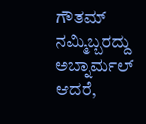ಗೌತಮ್ ನಮ್ಮಿಬ್ಬರದ್ದು ಅಬ್ನಾರ್ಮಲ್ ಆದರೆ,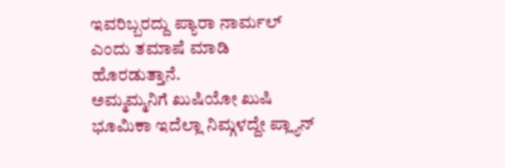ಇವರಿಬ್ಬರದ್ದು ಪ್ಯಾರಾ ನಾರ್ಮಲ್ ಎಂದು ತಮಾಷೆ ಮಾಡಿ ಹೊರಡುತ್ತಾನೆ.
ಅಮ್ಮಮ್ಮನಿಗೆ ಖುಷಿಯೋ ಖುಷಿ
ಭೂಮಿಕಾ ಇದೆಲ್ಲಾ ನಿಮ್ಗಳದ್ದೇ ಪ್ಲ್ಯಾನ್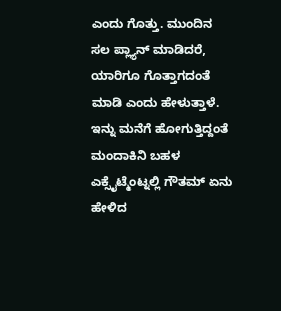ಎಂದು ಗೊತ್ತು. ಮುಂದಿನ ಸಲ ಪ್ಲ್ಯಾನ್ ಮಾಡಿದರೆ, ಯಾರಿಗೂ ಗೊತ್ತಾಗದಂತೆ ಮಾಡಿ ಎಂದು ಹೇಳುತ್ತಾಳೆ. ಇನ್ನು ಮನೆಗೆ ಹೋಗುತ್ತಿದ್ದಂತೆ ಮಂದಾಕಿನಿ ಬಹಳ ಎಕ್ಸೈಟ್ಮೆಂಟ್ನಲ್ಲಿ ಗೌತಮ್ ಏನು ಹೇಳಿದ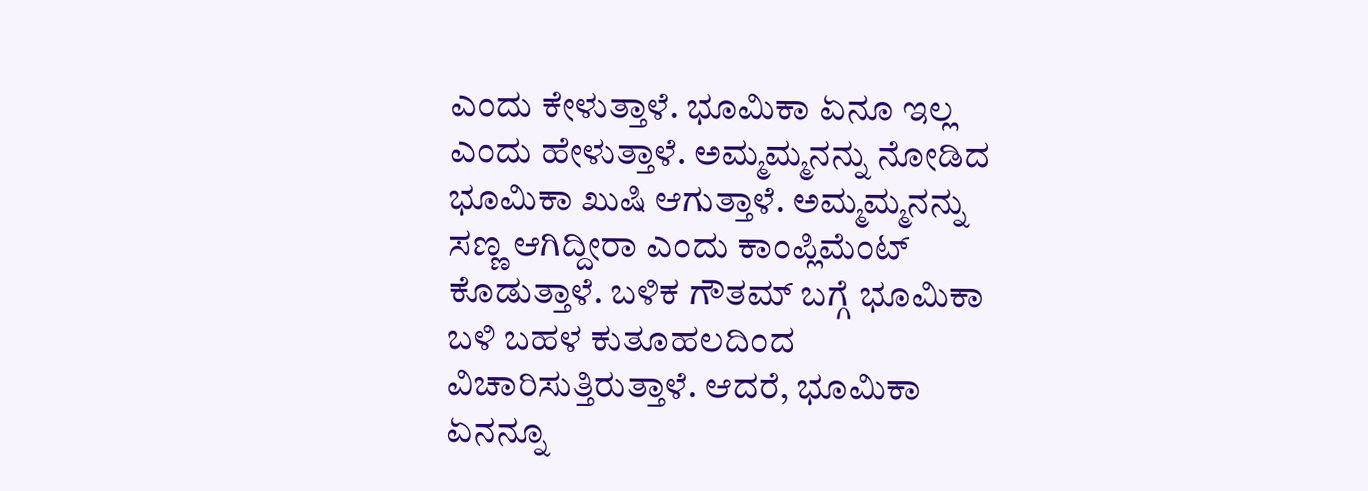ಎಂದು ಕೇಳುತ್ತಾಳೆ. ಭೂಮಿಕಾ ಏನೂ ಇಲ್ಲ ಎಂದು ಹೇಳುತ್ತಾಳೆ. ಅಮ್ಮಮ್ಮನನ್ನು ನೋಡಿದ ಭೂಮಿಕಾ ಖುಷಿ ಆಗುತ್ತಾಳೆ. ಅಮ್ಮಮ್ಮನನ್ನು ಸಣ್ಣ ಆಗಿದ್ದೀರಾ ಎಂದು ಕಾಂಪ್ಲಿಮೆಂಟ್ ಕೊಡುತ್ತಾಳೆ. ಬಳಿಕ ಗೌತಮ್ ಬಗ್ಗೆ ಭೂಮಿಕಾ ಬಳಿ ಬಹಳ ಕುತೂಹಲದಿಂದ ವಿಚಾರಿಸುತ್ತಿರುತ್ತಾಳೆ. ಆದರೆ, ಭೂಮಿಕಾ ಏನನ್ನೂ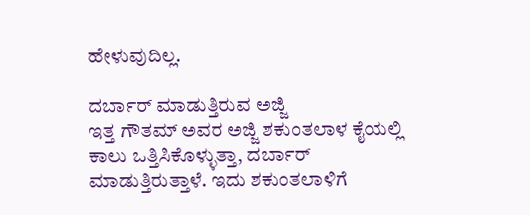ಹೇಳುವುದಿಲ್ಲ.

ದರ್ಬಾರ್ ಮಾಡುತ್ತಿರುವ ಅಜ್ಜಿ
ಇತ್ತ ಗೌತಮ್ ಅವರ ಅಜ್ಜಿ ಶಕುಂತಲಾಳ ಕೈಯಲ್ಲಿ ಕಾಲು ಒತ್ತಿಸಿಕೊಳ್ಳುತ್ತಾ, ದರ್ಬಾರ್ ಮಾಡುತ್ತಿರುತ್ತಾಳೆ. ಇದು ಶಕುಂತಲಾಳಿಗೆ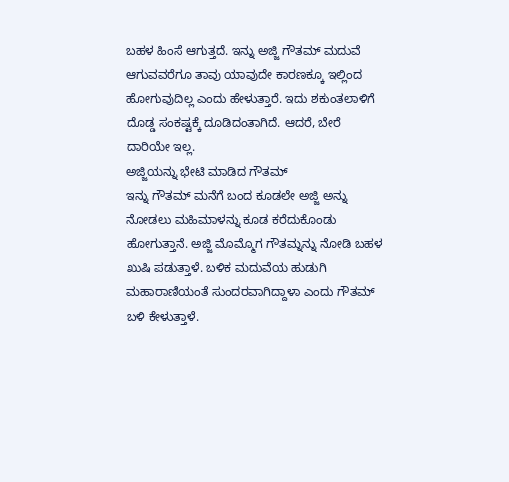ಬಹಳ ಹಿಂಸೆ ಆಗುತ್ತದೆ. ಇನ್ನು ಅಜ್ಜಿ ಗೌತಮ್ ಮದುವೆ ಆಗುವವರೆಗೂ ತಾವು ಯಾವುದೇ ಕಾರಣಕ್ಕೂ ಇಲ್ಲಿಂದ ಹೋಗುವುದಿಲ್ಲ ಎಂದು ಹೇಳುತ್ತಾರೆ. ಇದು ಶಕುಂತಲಾಳಿಗೆ ದೊಡ್ಡ ಸಂಕಷ್ಟಕ್ಕೆ ದೂಡಿದಂತಾಗಿದೆ. ಆದರೆ, ಬೇರೆ ದಾರಿಯೇ ಇಲ್ಲ.
ಅಜ್ಜಿಯನ್ನು ಭೇಟಿ ಮಾಡಿದ ಗೌತಮ್
ಇನ್ನು ಗೌತಮ್ ಮನೆಗೆ ಬಂದ ಕೂಡಲೇ ಅಜ್ಜಿ ಅನ್ನು ನೋಡಲು ಮಹಿಮಾಳನ್ನು ಕೂಡ ಕರೆದುಕೊಂಡು ಹೋಗುತ್ತಾನೆ. ಅಜ್ಜಿ ಮೊಮ್ಮೊಗ ಗೌತಮ್ನನ್ನು ನೋಡಿ ಬಹಳ ಖುಷಿ ಪಡುತ್ತಾಳೆ. ಬಳಿಕ ಮದುವೆಯ ಹುಡುಗಿ ಮಹಾರಾಣಿಯಂತೆ ಸುಂದರವಾಗಿದ್ದಾಳಾ ಎಂದು ಗೌತಮ್ ಬಳಿ ಕೇಳುತ್ತಾಳೆ.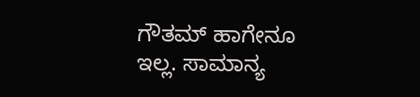ಗೌತಮ್ ಹಾಗೇನೂ ಇಲ್ಲ. ಸಾಮಾನ್ಯ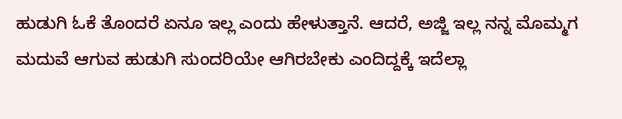ಹುಡುಗಿ ಓಕೆ ತೊಂದರೆ ಏನೂ ಇಲ್ಲ ಎಂದು ಹೇಳುತ್ತಾನೆ. ಆದರೆ, ಅಜ್ಜಿ ಇಲ್ಲ ನನ್ನ ಮೊಮ್ಮಗ ಮದುವೆ ಆಗುವ ಹುಡುಗಿ ಸುಂದರಿಯೇ ಆಗಿರಬೇಕು ಎಂದಿದ್ದಕ್ಕೆ ಇದೆಲ್ಲಾ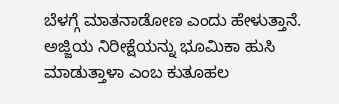ಬೆಳಗ್ಗೆ ಮಾತನಾಡೋಣ ಎಂದು ಹೇಳುತ್ತಾನೆ. ಅಜ್ಜಿಯ ನಿರೀಕ್ಷೆಯನ್ನು ಭೂಮಿಕಾ ಹುಸಿ ಮಾಡುತ್ತಾಳಾ ಎಂಬ ಕುತೂಹಲ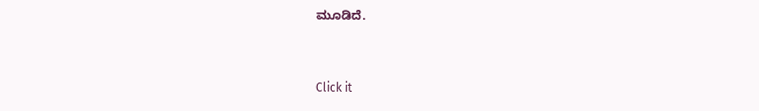ಮೂಡಿದೆ.


Click it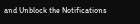and Unblock the Notifications